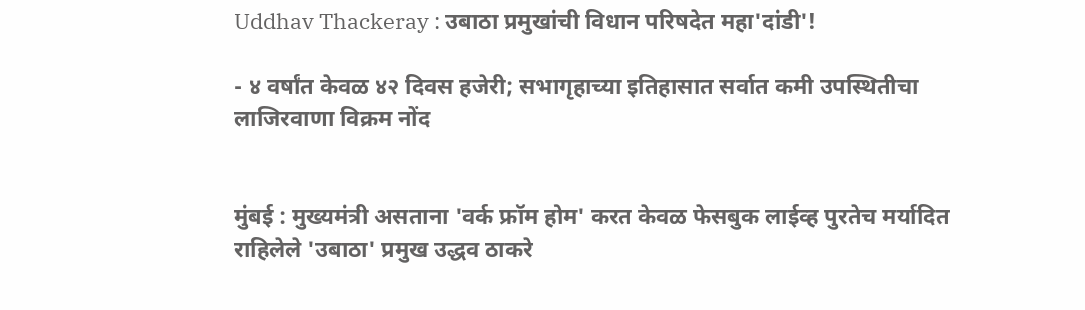Uddhav Thackeray : उबाठा प्रमुखांची विधान परिषदेत महा'दांडी'!

- ४ वर्षांत केवळ ४२ दिवस हजेरी; सभागृहाच्या इतिहासात सर्वात कमी उपस्थितीचा लाजिरवाणा विक्रम नोंद


मुंबई : मुख्यमंत्री असताना 'वर्क फ्रॉम होम' करत केवळ फेसबुक लाईव्ह पुरतेच मर्यादित राहिलेले 'उबाठा' प्रमुख उद्धव ठाकरे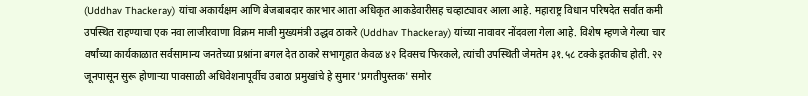(Uddhav Thackeray) यांचा अकार्यक्षम आणि बेजबाबदार कारभार आता अधिकृत आकडेवारीसह चव्हाट्यावर आला आहे. महाराष्ट्र विधान परिषदेत सर्वात कमी उपस्थित राहण्याचा एक नवा लाजीरवाणा विक्रम माजी मुख्यमंत्री उद्धव ठाकरे (Uddhav Thackeray) यांच्या नावावर नोंदवला गेला आहे. विशेष म्हणजे गेल्या चार वर्षांच्या कार्यकाळात सर्वसामान्य जनतेच्या प्रश्नांना बगल देत ठाकरे सभागृहात केवळ ४२ दिवसच फिरकले, त्यांची उपस्थिती जेमतेम ३१.५८ टक्के इतकीच होती. २२ जूनपासून सुरू होणाऱ्या पावसाळी अधिवेशनापूर्वीच उबाठा प्रमुखांचे हे सुमार 'प्रगतीपुस्तक' समोर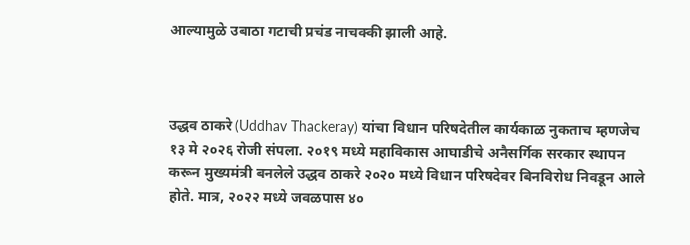आल्यामुळे उबाठा गटाची प्रचंड नाचक्की झाली आहे.



उद्धव ठाकरे (Uddhav Thackeray) यांचा विधान परिषदेतील कार्यकाळ नुकताच म्हणजेच १३ मे २०२६ रोजी संपला. २०१९ मध्ये महाविकास आघाडीचे अनैसर्गिक सरकार स्थापन करून मुख्यमंत्री बनलेले उद्धव ठाकरे २०२० मध्ये विधान परिषदेवर बिनविरोध निवडून आले होते. मात्र, २०२२ मध्ये जवळपास ४०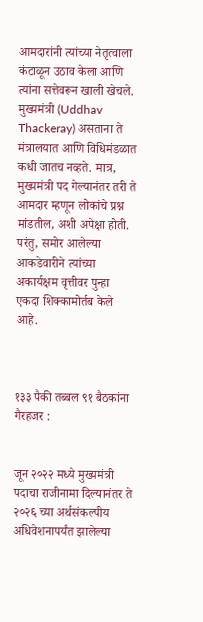आमदारांनी त्यांच्या नेतृत्वाला कंटाळून उठाव केला आणि त्यांना सत्तेवरून खाली खेचले. मुख्यमंत्री (Uddhav Thackeray) असताना ते मंत्रालयात आणि विधिमंडळात कधी जातच नव्हते. मात्र, मुख्यमंत्री पद गेल्यानंतर तरी ते आमदार म्हणून लोकांचे प्रश्न मांडतील, अशी अपेक्षा होती. परंतु, समोर आलेल्या आकडेवारीने त्यांच्या अकार्यक्षम वृत्तीवर पुन्हा एकदा शिक्कामोर्तब केले आहे.



१३३ पैकी तब्बल ९१ बैठकांना गैरहजर :


जून २०२२ मध्ये मुख्यमंत्री पदाचा राजीनामा दिल्यानंतर ते २०२६ च्या अर्थसंकल्पीय अधिवेशनापर्यंत झालेल्या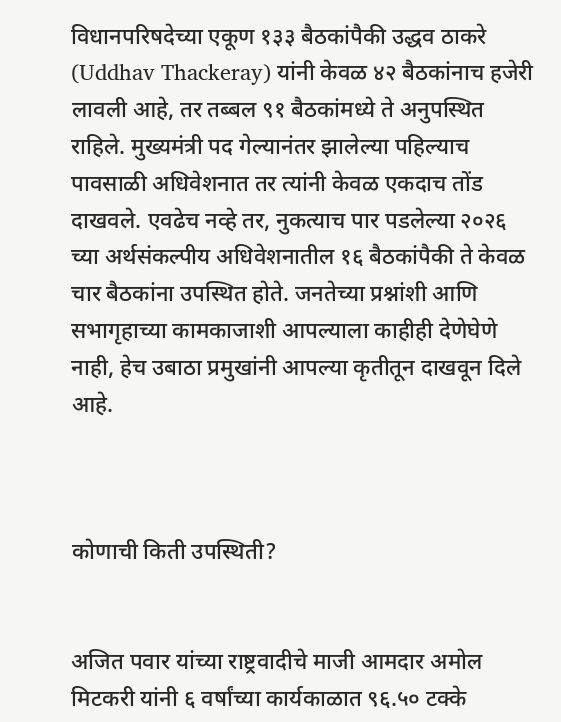विधानपरिषदेच्या एकूण १३३ बैठकांपैकी उद्धव ठाकरे (Uddhav Thackeray) यांनी केवळ ४२ बैठकांनाच हजेरी लावली आहे, तर तब्बल ९१ बैठकांमध्ये ते अनुपस्थित राहिले. मुख्यमंत्री पद गेल्यानंतर झालेल्या पहिल्याच पावसाळी अधिवेशनात तर त्यांनी केवळ एकदाच तोंड दाखवले. एवढेच नव्हे तर, नुकत्याच पार पडलेल्या २०२६ च्या अर्थसंकल्पीय अधिवेशनातील १६ बैठकांपैकी ते केवळ चार बैठकांना उपस्थित होते. जनतेच्या प्रश्नांशी आणि सभागृहाच्या कामकाजाशी आपल्याला काहीही देणेघेणे नाही, हेच उबाठा प्रमुखांनी आपल्या कृतीतून दाखवून दिले आहे.



कोणाची किती उपस्थिती?


अजित पवार यांच्या राष्ट्रवादीचे माजी आमदार अमोल मिटकरी यांनी ६ वर्षांच्या कार्यकाळात ९६.५० टक्के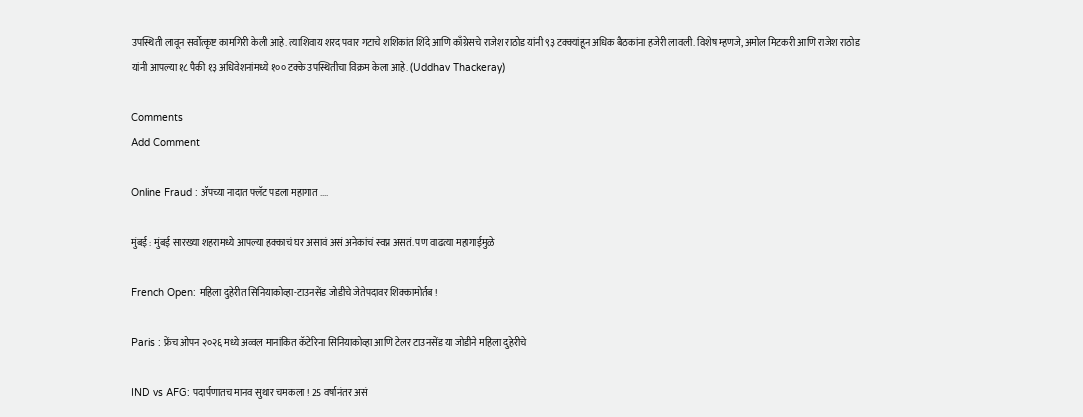उपस्थिती लावून सर्वोत्कृष्ट कामगिरी केली आहे. त्याशिवाय शरद पवार गटाचे शशिकांत शिंदे आणि काँग्रेसचे राजेश राठोड यांनी ९३ टक्क्यांहून अधिक बैठकांना हजेरी लावली. विशेष म्हणजे, अमोल मिटकरी आणि राजेश राठोड यांनी आपल्या १८ पैकी १३ अधिवेशनांमध्ये १०० टक्के उपस्थितीचा विक्रम केला आहे. (Uddhav Thackeray)

Comments
Add Comment

Online Fraud : ॲपच्या नादात फ्लॅट पडला महागात ....

मुंबई : मुंबई सारख्या शहरामध्ये आपल्या हक्काचं घर असावं असं अनेकांचं स्वप्न असतं. पण वाढत्या महागाईमुळे

French Open: महिला दुहेरीत सिनियाकोव्हा-टाउनसेंड जोडीचे जेतेपदावर शिक्कामोर्तब !

Paris : फ्रेंच ओपन २०२६ मध्ये अव्वल मानांकित कॅटेरिना सिनियाकोव्हा आणि टेलर टाउनसेंड या जोडीने महिला दुहेरीचे

IND vs AFG: पदार्पणातच मानव सुथार चमकला ! 25 वर्षानंतर असं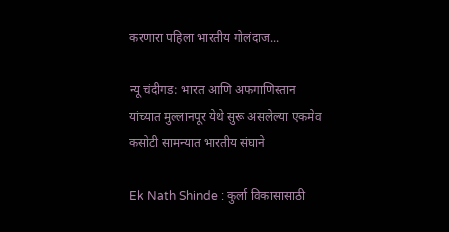करणारा पहिला भारतीय गोलंदाज...

न्यू चंदीगड: भारत आणि अफगाणिस्तान यांच्यात मुल्लानपूर येथे सुरू असलेल्या एकमेव कसोटी सामन्यात भारतीय संघाने

Ek Nath Shinde : कुर्ला विकासासाठी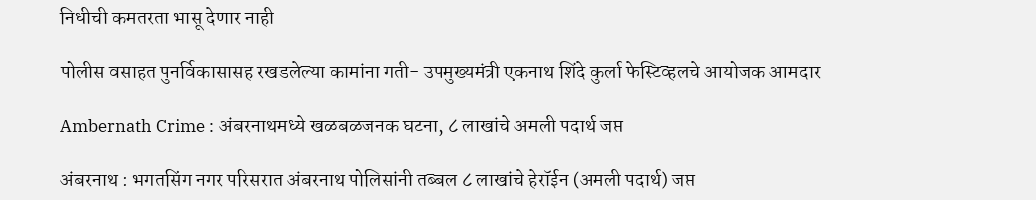निधीची कमतरता भासू देणार नाही

पोलीस वसाहत पुनर्विकासासह रखडलेल्या कामांना गती- उपमुख्यमंत्री एकनाथ शिंदे कुर्ला फेस्टिव्हलचे आयोजक आमदार

Ambernath Crime : अंबरनाथमध्ये खळबळजनक घटना, ८ लाखांचे अमली पदार्थ जप्त

अंबरनाथ : भगतसिंग नगर परिसरात अंबरनाथ पोलिसांनी तब्बल ८ लाखांचे हेरॉईन (अमली पदार्थ) जप्त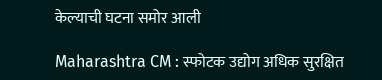केल्याची घटना समोर आली

Maharashtra CM : स्फोटक उद्योग अधिक सुरक्षित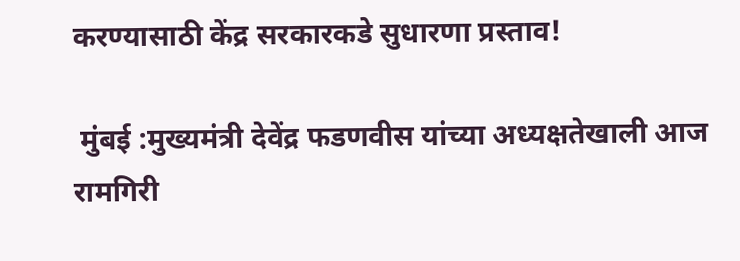करण्यासाठी केंद्र सरकारकडे सुधारणा प्रस्ताव!

 मुंबई :मुख्यमंत्री देवेंद्र फडणवीस यांच्या अध्यक्षतेखाली आज रामगिरी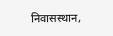निवासस्थान,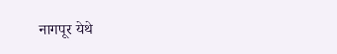नागपूर येथे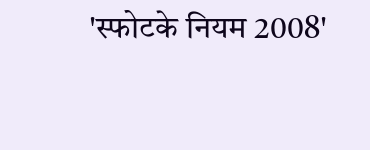'स्फोटके नियम 2008'